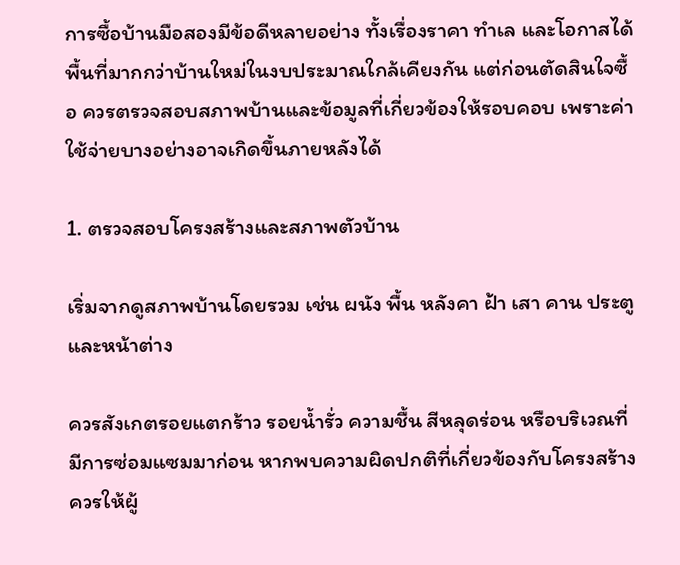การซื้อบ้านมือสองมีข้อดีหลายอย่าง ทั้งเรื่องราคา ทำเล และโอกาสได้พื้นที่มากกว่าบ้านใหม่ในงบประมาณใกล้เคียงกัน แต่ก่อนตัดสินใจซื้อ ควรตรวจสอบสภาพบ้านและข้อมูลที่เกี่ยวข้องให้รอบคอบ เพราะค่าใช้จ่ายบางอย่างอาจเกิดขึ้นภายหลังได้

1. ตรวจสอบโครงสร้างและสภาพตัวบ้าน

เริ่มจากดูสภาพบ้านโดยรวม เช่น ผนัง พื้น หลังคา ฝ้า เสา คาน ประตู และหน้าต่าง

ควรสังเกตรอยแตกร้าว รอยน้ำรั่ว ความชื้น สีหลุดร่อน หรือบริเวณที่มีการซ่อมแซมมาก่อน หากพบความผิดปกติที่เกี่ยวข้องกับโครงสร้าง ควรให้ผู้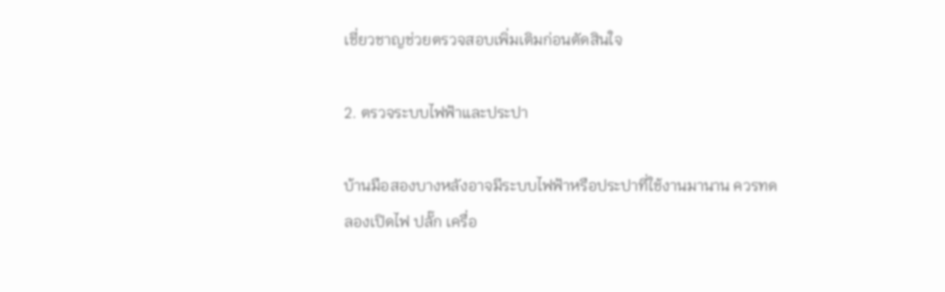เชี่ยวชาญช่วยตรวจสอบเพิ่มเติมก่อนตัดสินใจ

2. ตรวจระบบไฟฟ้าและประปา

บ้านมือสองบางหลังอาจมีระบบไฟฟ้าหรือประปาที่ใช้งานมานาน ควรทดลองเปิดไฟ ปลั๊ก เครื่อ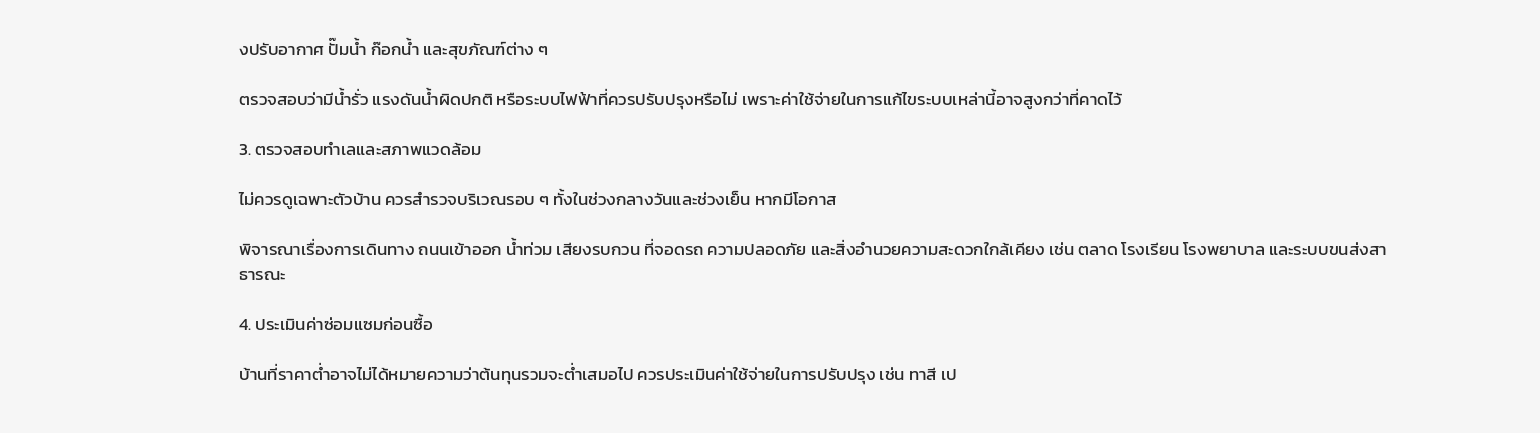งปรับอากาศ ปั๊มน้ำ ก๊อกน้ำ และสุขภัณฑ์ต่าง ๆ

ตรวจสอบว่ามีน้ำรั่ว แรงดันน้ำผิดปกติ หรือระบบไฟฟ้าที่ควรปรับปรุงหรือไม่ เพราะค่าใช้จ่ายในการแก้ไขระบบเหล่านี้อาจสูงกว่าที่คาดไว้

3. ตรวจสอบทำเลและสภาพแวดล้อม

ไม่ควรดูเฉพาะตัวบ้าน ควรสำรวจบริเวณรอบ ๆ ทั้งในช่วงกลางวันและช่วงเย็น หากมีโอกาส

พิจารณาเรื่องการเดินทาง ถนนเข้าออก น้ำท่วม เสียงรบกวน ที่จอดรถ ความปลอดภัย และสิ่งอำนวยความสะดวกใกล้เคียง เช่น ตลาด โรงเรียน โรงพยาบาล และระบบขนส่งสาธารณะ

4. ประเมินค่าซ่อมแซมก่อนซื้อ

บ้านที่ราคาต่ำอาจไม่ได้หมายความว่าต้นทุนรวมจะต่ำเสมอไป ควรประเมินค่าใช้จ่ายในการปรับปรุง เช่น ทาสี เป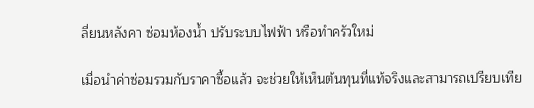ลี่ยนหลังคา ซ่อมห้องน้ำ ปรับระบบไฟฟ้า หรือทำครัวใหม่

เมื่อนำค่าซ่อมรวมกับราคาซื้อแล้ว จะช่วยให้เห็นต้นทุนที่แท้จริงและสามารถเปรียบเทีย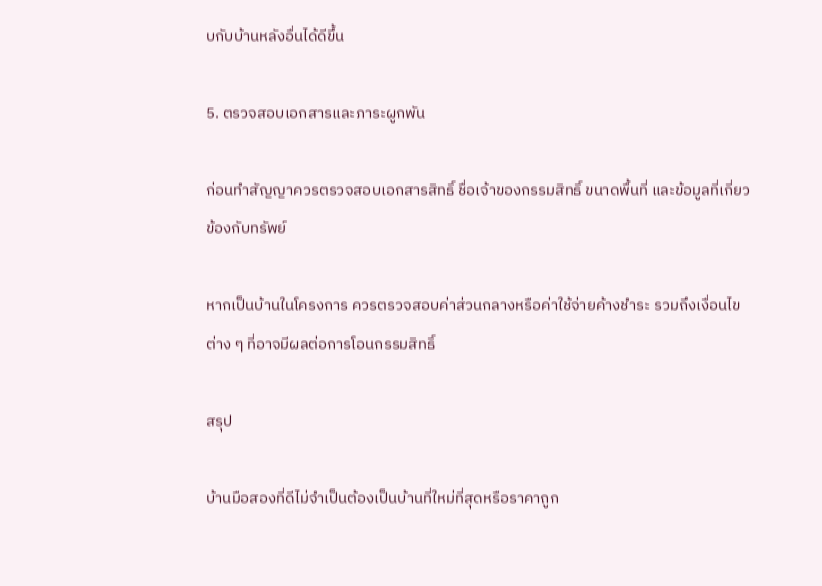บกับบ้านหลังอื่นได้ดีขึ้น

5. ตรวจสอบเอกสารและภาระผูกพัน

ก่อนทำสัญญาควรตรวจสอบเอกสารสิทธิ์ ชื่อเจ้าของกรรมสิทธิ์ ขนาดพื้นที่ และข้อมูลที่เกี่ยวข้องกับทรัพย์

หากเป็นบ้านในโครงการ ควรตรวจสอบค่าส่วนกลางหรือค่าใช้จ่ายค้างชำระ รวมถึงเงื่อนไขต่าง ๆ ที่อาจมีผลต่อการโอนกรรมสิทธิ์

สรุป

บ้านมือสองที่ดีไม่จำเป็นต้องเป็นบ้านที่ใหม่ที่สุดหรือราคาถูก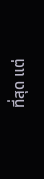ที่สุด แต่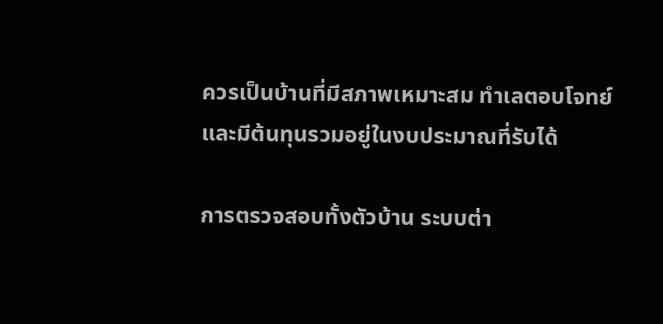ควรเป็นบ้านที่มีสภาพเหมาะสม ทำเลตอบโจทย์ และมีต้นทุนรวมอยู่ในงบประมาณที่รับได้

การตรวจสอบทั้งตัวบ้าน ระบบต่า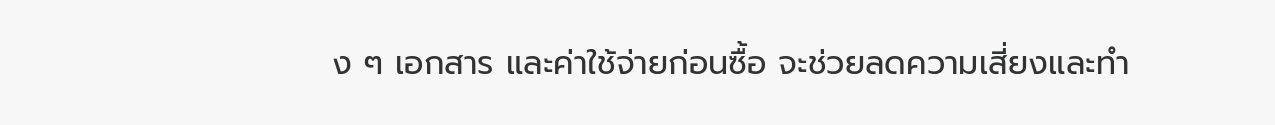ง ๆ เอกสาร และค่าใช้จ่ายก่อนซื้อ จะช่วยลดความเสี่ยงและทำ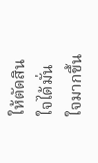ให้ตัดสินใจได้มั่นใจมากขึ้น